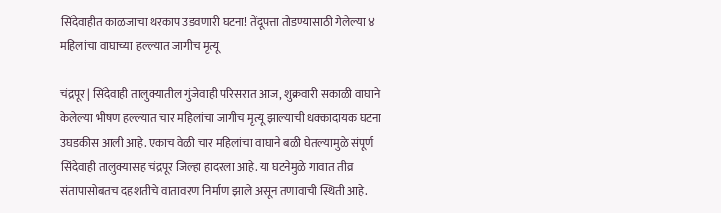सिंदेवाहीत काळजाचा थरकाप उडवणारी घटना! तेंदूपत्ता तोडण्यासाठी गेलेल्या ४ महिलांचा वाघाच्या हल्ल्यात जागीच मृत्यू

चंद्रपूर | सिंदेवाही तालुक्यातील गुंजेवाही परिसरात आज, शुक्रवारी सकाळी वाघाने केलेल्या भीषण हल्ल्यात चार महिलांचा जागीच मृत्यू झाल्याची धक्कादायक घटना उघडकीस आली आहे. एकाच वेळी चार महिलांचा वाघाने बळी घेतल्यामुळे संपूर्ण सिंदेवाही तालुक्यासह चंद्रपूर जिल्हा हादरला आहे. या घटनेमुळे गावात तीव्र संतापासोबतच दहशतीचे वातावरण निर्माण झाले असून तणावाची स्थिती आहे.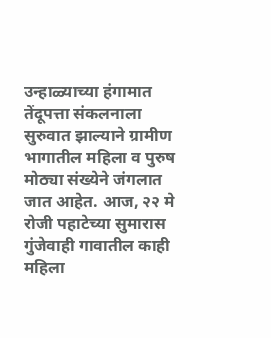उन्हाळ्याच्या हंगामात तेंदूपत्ता संकलनाला सुरुवात झाल्याने ग्रामीण भागातील महिला व पुरुष मोठ्या संख्येने जंगलात जात आहेत. आज, २२ मे रोजी पहाटेच्या सुमारास गुंजेवाही गावातील काही महिला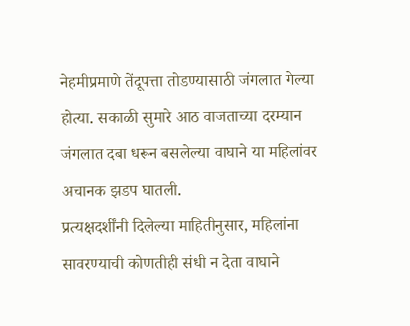नेहमीप्रमाणे तेंदूपत्ता तोडण्यासाठी जंगलात गेल्या होत्या. सकाळी सुमारे आठ वाजताच्या दरम्यान जंगलात दबा धरून बसलेल्या वाघाने या महिलांवर अचानक झडप घातली.
प्रत्यक्षदर्शींनी दिलेल्या माहितीनुसार, महिलांना सावरण्याची कोणतीही संधी न देता वाघाने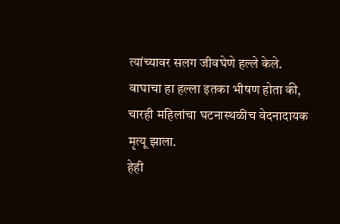त्यांच्यावर सलग जीवघेणे हल्ले केले. वाघाचा हा हल्ला इतका भीषण होता की, चारही महिलांचा घटनास्थळीच वेदनादायक मृत्यू झाला.
हेही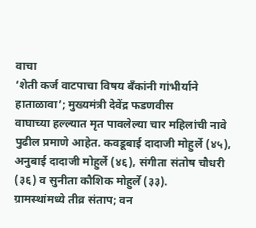वाचा
‘शेती कर्ज वाटपाचा विषय बॅंकांनी गांभीर्याने हाताळावा’; मुख्यमंत्री देवेंद्र फडणवीस
वाघाच्या हल्ल्यात मृत पावलेल्या चार महिलांची नावे पुढील प्रमाणे आहेत. कवडूबाई दादाजी मोहुर्ले (४५), अनुबाई दादाजी मोहुर्ले (४६), संगीता संतोष चौधरी (३६) व सुनीता कौशिक मोहुर्ले (३३).
ग्रामस्थांमध्ये तीव्र संताप; वन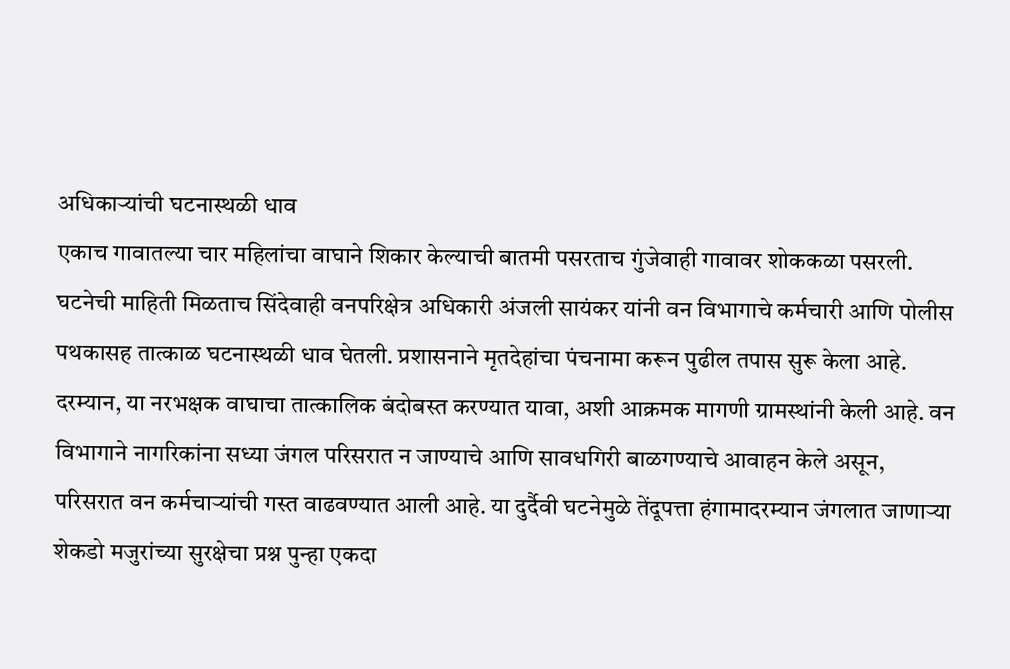अधिकाऱ्यांची घटनास्थळी धाव
एकाच गावातल्या चार महिलांचा वाघाने शिकार केल्याची बातमी पसरताच गुंजेवाही गावावर शोककळा पसरली. घटनेची माहिती मिळताच सिंदेवाही वनपरिक्षेत्र अधिकारी अंजली सायंकर यांनी वन विभागाचे कर्मचारी आणि पोलीस पथकासह तात्काळ घटनास्थळी धाव घेतली. प्रशासनाने मृतदेहांचा पंचनामा करून पुढील तपास सुरू केला आहे.
दरम्यान, या नरभक्षक वाघाचा तात्कालिक बंदोबस्त करण्यात यावा, अशी आक्रमक मागणी ग्रामस्थांनी केली आहे. वन विभागाने नागरिकांना सध्या जंगल परिसरात न जाण्याचे आणि सावधगिरी बाळगण्याचे आवाहन केले असून, परिसरात वन कर्मचाऱ्यांची गस्त वाढवण्यात आली आहे. या दुर्दैवी घटनेमुळे तेंदूपत्ता हंगामादरम्यान जंगलात जाणाऱ्या शेकडो मजुरांच्या सुरक्षेचा प्रश्न पुन्हा एकदा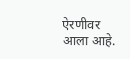ऐरणीवर आला आहे.